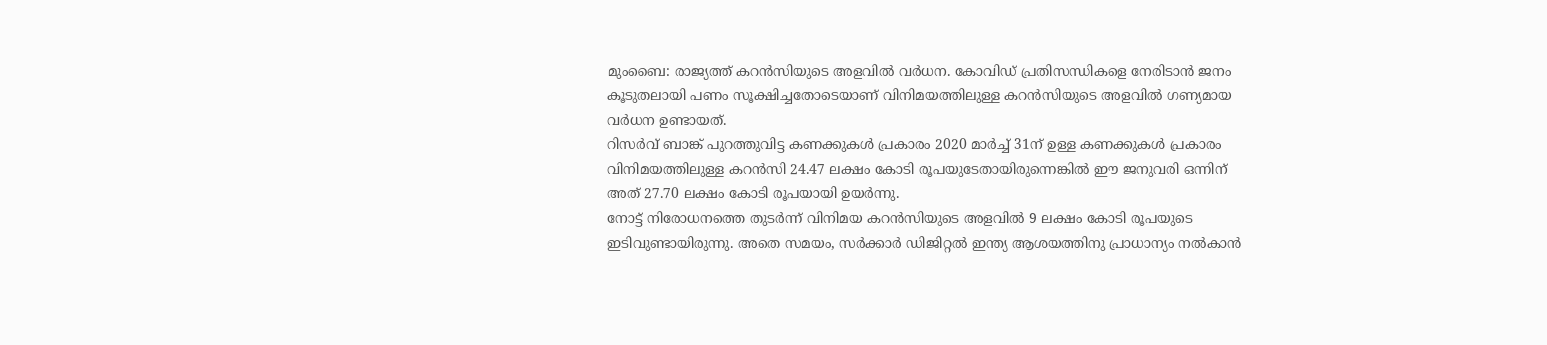മുംബൈ: രാജ്യത്ത് കറൻസിയുടെ അളവിൽ വർധന. കോവിഡ് പ്രതിസന്ധികളെ നേരിടാൻ ജനം കൂടുതലായി പണം സൂക്ഷിച്ചതോടെയാണ് വിനിമയത്തിലുള്ള കറൻസിയുടെ അളവിൽ ഗണ്യമായ വർധന ഉണ്ടായത്.
റിസർവ് ബാങ്ക് പുറത്തുവിട്ട കണക്കുകൾ പ്രകാരം 2020 മാർച്ച് 31ന് ഉള്ള കണക്കുകൾ പ്രകാരം വിനിമയത്തിലുള്ള കറൻസി 24.47 ലക്ഷം കോടി രൂപയുടേതായിരുന്നെങ്കിൽ ഈ ജനുവരി ഒന്നിന് അത് 27.70 ലക്ഷം കോടി രൂപയായി ഉയർന്നു.
നോട്ട് നിരോധനത്തെ തുടർന്ന് വിനിമയ കറൻസിയുടെ അളവിൽ 9 ലക്ഷം കോടി രൂപയുടെ ഇടിവുണ്ടായിരുന്നു. അതെ സമയം, സർക്കാർ ഡിജിറ്റൽ ഇന്ത്യ ആശയത്തിനു പ്രാധാന്യം നൽകാൻ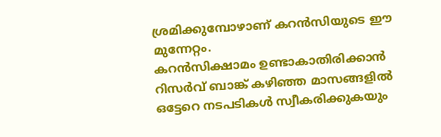ശ്രമിക്കുമ്പോഴാണ് കറൻസിയുടെ ഈ മുന്നേറ്റം.
കറൻസിക്ഷാമം ഉണ്ടാകാതിരിക്കാൻ റിസർവ് ബാങ്ക് കഴിഞ്ഞ മാസങ്ങളിൽ ഒട്ടേറെ നടപടികൾ സ്വീകരിക്കുകയും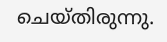ചെയ്തിരുന്നു.